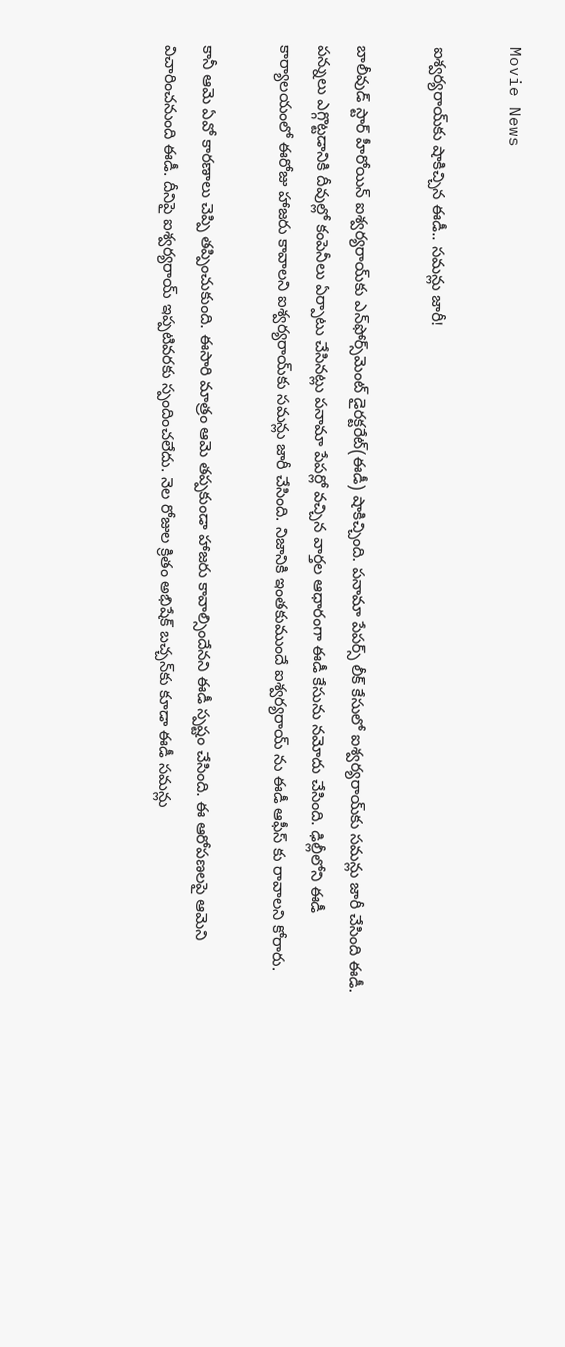Movie News

ఐశ్వర్యరాయ్‌కు షాకిచ్చిన ఈడీ.. సమన్లు జారీ!

బాలీవుడ్ స్టార్ హీరోయిన్ ఐశ్వర్యరాయ్‌కు ఎన్‌ఫోర్స్‌మెంట్ డైరక్టరేట్(ఈడీ) షాకిచ్చింది. పనామా పేపర్స్ లీక్ కేసులో ఐశ్వర్యరాయ్‌కు సమన్లు జారీ చేసింది ఈడీ. పన్నులు ఎగ్గొట్టడానికి దీవుల్లో కంపెనీలు ఏర్పాటు చేసినట్లు పనామా పేపర్లో వచ్చిన వార్తల ఆధారంగా ఈడీ కేసును నమోదు చేసింది. ఢిల్లీలోని ఈడీ కార్యాలయంలో ఈరోజు హాజరు కావాలని ఐశ్వర్యరాయ్‌కు సమన్లు జారీ చేసింది. నిజానికి ఇంతకుముందే ఐశ్వర్యరాయ్‌ ను ఈడీ ఆఫీస్ కు రావాలని కోరారు.

కానీ ఆమె ఏవో కారణాలు చెప్పి తప్పించుకుంది. ఈసారి మాత్రం ఆమె తప్పకుండా హాజరు కావాల్సిందేనని ఈడీ స్పష్టం చేసింది. ఈ ఆరోపణలపై ఆమెని విచారించనుంది ఈడీ. దీనిపై ఐశ్వర్యరాయ్‌ ఇప్పటివరకు స్పందించలేదు. నెల రోజుల క్రితం అభిషేక్‌ బచ్చన్‌కు కూడా ఈడీ సమన‍్లు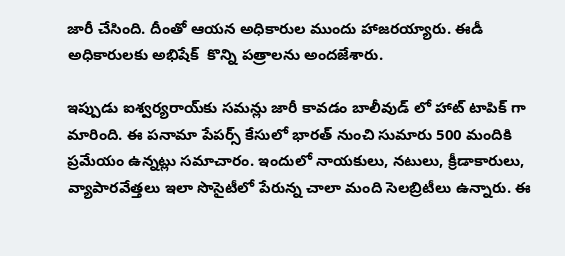జారీ చేసింది. దీంతో ఆయన అధికారుల ముందు హాజరయ్యారు. ఈడీ అధికారులకు అభిషేక్‌  కొన్ని పత్రాలను అందజేశారు.

ఇప్పుడు ఐశ్వర్యరాయ్‌కు సమన్లు జారీ కావడం బాలీవుడ్ లో హాట్ టాపిక్ గా మారింది. ఈ పనామా పేపర్స్ కేసులో భారత్ నుంచి సుమారు 500 మందికి ప్రమేయం ఉన్నట్లు సమాచారం. ఇందులో నాయకులు, నటులు, క్రీడాకారులు, వ్యాపారవేత్తలు ఇలా సొసైటీలో పేరున్న చాలా మంది సెలబ్రిటీలు ఉన్నారు. ఈ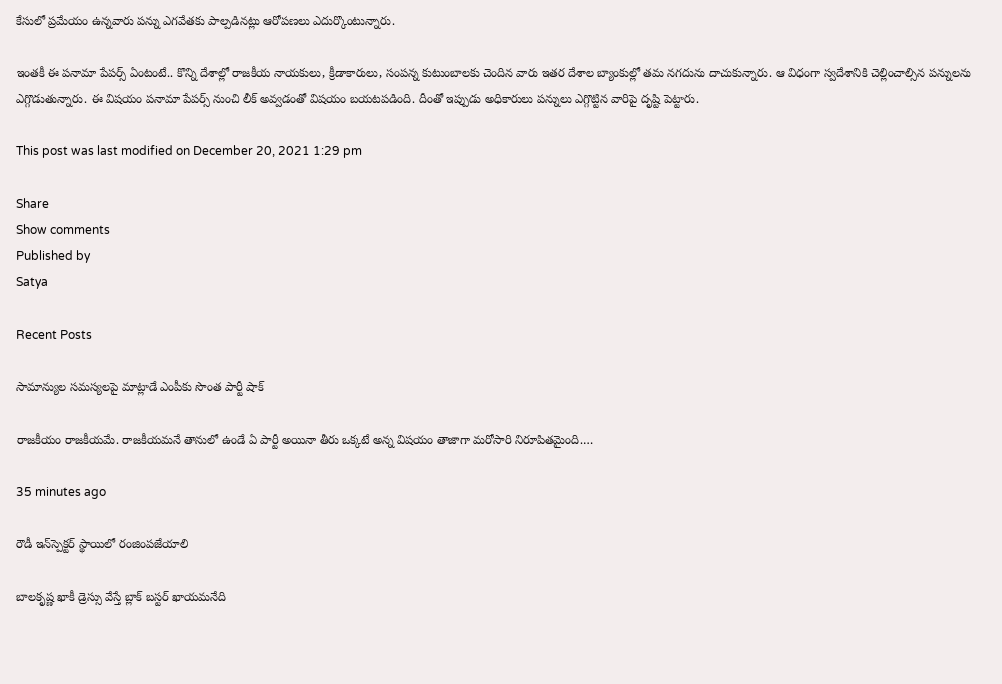కేసులో ప్రమేయం ఉన్నవారు పన్ను ఎగవేతకు పాల్పడినట్లు ఆరోపణలు ఎదుర్కొంటున్నారు.

ఇంతకీ ఈ పనామా పేపర్స్ ఏంటంటే.. కొన్ని దేశాల్లో రాజకీయ నాయకులు, క్రీడాకారులు, సంపన్న కుటుంబాలకు చెందిన వారు ఇతర దేశాల బ్యాంకుల్లో తమ నగదును దాచుకున్నారు. ఆ విధంగా స్వదేశానికి చెల్లించాల్సిన పన్నులను ఎగ్గొడుతున్నారు. ఈ విషయం పనామా పేపర్స్ నుంచి లీక్ అవ్వడంతో విషయం బయటపడింది. దీంతో ఇప్పుడు అధికారులు పన్నులు ఎగ్గొట్టిన వారిపై దృష్టి పెట్టారు.

This post was last modified on December 20, 2021 1:29 pm

Share
Show comments
Published by
Satya

Recent Posts

సామాన్యుల సమస్యలపై మాట్లాడే ఎంపీకు సొంత పార్టీ షాక్

రాజకీయం రాజకీయమే. రాజకీయమనే తానులో ఉండే ఏ పార్టీ అయినా తీరు ఒక్కటే అన్న విషయం తాజాగా మరోసారి నిరూపితమైంది.…

35 minutes ago

రౌడీ ఇన్‌స్పెక్టర్ స్థాయిలో రంజింపజేయాలి

బాలకృష్ణ ఖాకీ డ్రెస్సు వేస్తే బ్లాక్ బస్టర్ ఖాయమనేది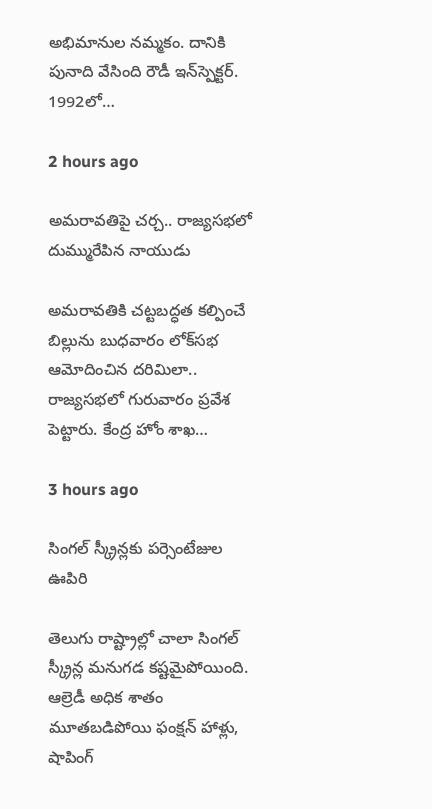అభిమానుల నమ్మకం. దానికి పునాది వేసింది రౌడీ ఇన్‌స్పెక్టర్. 1992లో…

2 hours ago

అమ‌రావ‌తిపై చ‌ర్చ‌.. రాజ్య‌స‌భ‌లో దుమ్మురేపిన నాయుడు

అమ‌రావ‌తికి చ‌ట్ట‌బ‌ద్ధ‌త క‌ల్పించే బిల్లును బుధ‌వారం లోక్‌స‌భ ఆమోదించిన ద‌రిమిలా.. రాజ్య‌స‌భ‌లో గురువారం ప్ర‌వేశ పెట్టారు. కేంద్ర హోం శాఖ…

3 hours ago

సింగల్ స్క్రీన్లకు పర్సెంటేజుల ఊపిరి

తెలుగు రాష్ట్రాల్లో చాలా సింగల్ స్క్రీన్ల మనుగడ కష్టమైపోయింది. ఆల్రెడీ అధిక శాతం మూతబడిపోయి ఫంక్షన్ హాళ్లు, షాపింగ్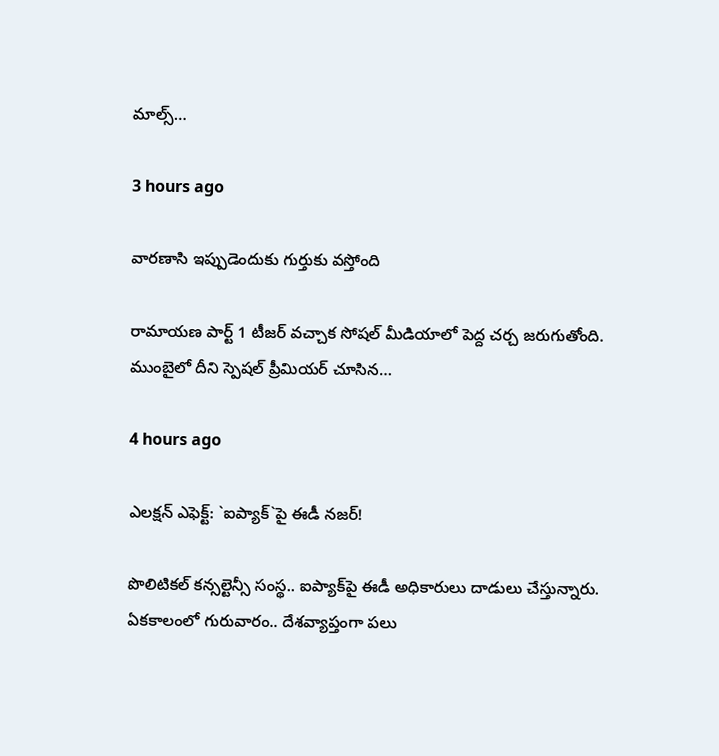మాల్స్…

3 hours ago

వారణాసి ఇప్పుడెందుకు గుర్తుకు వస్తోంది

రామాయణ పార్ట్ 1 టీజర్ వచ్చాక సోషల్ మీడియాలో పెద్ద చర్చ జరుగుతోంది. ముంబైలో దీని స్పెషల్ ప్రీమియర్ చూసిన…

4 hours ago

ఎల‌క్ష‌న్ ఎఫెక్ట్‌: `ఐప్యాక్`పై ఈడీ న‌జ‌ర్‌!

పొలిటిక‌ల్ క‌న్స‌ల్టెన్సీ సంస్థ‌.. ఐప్యాక్‌పై ఈడీ అధికారులు దాడులు చేస్తున్నారు. ఏక‌కాలంలో గురువారం.. దేశ‌వ్యాప్తంగా ప‌లు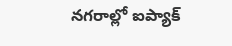న‌గ‌రాల్లో ఐప్యాక్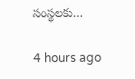సంస్థ‌ల‌కు…

4 hours ago